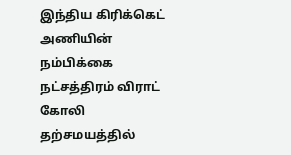இந்திய கிரிக்கெட் அணியின் நம்பிக்கை நட்சத்திரம் விராட் கோலி தற்சமயத்தில்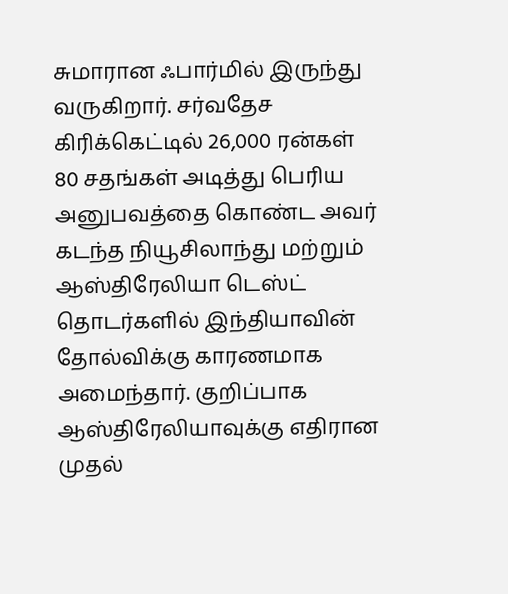சுமாரான ஃபார்மில் இருந்து வருகிறார். சர்வதேச கிரிக்கெட்டில் 26,000 ரன்கள் 80 சதங்கள் அடித்து பெரிய அனுபவத்தை கொண்ட அவர் கடந்த நியூசிலாந்து மற்றும் ஆஸ்திரேலியா டெஸ்ட் தொடர்களில் இந்தியாவின் தோல்விக்கு காரணமாக அமைந்தார். குறிப்பாக ஆஸ்திரேலியாவுக்கு எதிரான முதல்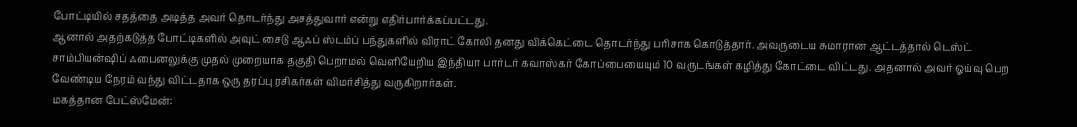போட்டியில் சதத்தை அடித்த அவர் தொடர்ந்து அசத்துவார் என்று எதிர்பார்க்கப்பட்டது.
ஆனால் அதற்கடுத்த போட்டிகளில் அவுட் சைடு ஆஃப் ஸ்டம்ப் பந்துகளில் விராட் கோலி தனது விக்கெட்டை தொடர்ந்து பரிசாக கொடுத்தார். அவருடைய சுமாரான ஆட்டத்தால் டெஸ்ட் சாம்பியன்ஷிப் ஃபைனலுக்கு முதல் முறையாக தகுதி பெறாமல் வெளியேறிய இந்தியா பார்டர் கவாஸ்கர் கோப்பையையும் 10 வருடங்கள் கழித்து கோட்டை விட்டது. அதனால் அவர் ஓய்வு பெற வேண்டிய நேரம் வந்து விட்டதாக ஒரு தரப்பு ரசிகர்கள் விமர்சித்து வருகிறார்கள்.
மகத்தான பேட்ஸ்மேன்: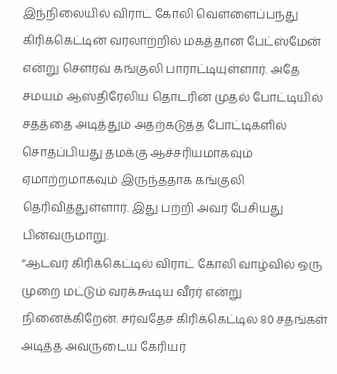இந்நிலையில் விராட் கோலி வெள்ளைப்பந்து கிரிக்கெட்டின் வரலாற்றில் மகத்தான பேட்ஸ்மேன் என்று சௌரவ் கங்குலி பாராட்டியுள்ளார். அதே சமயம் ஆஸ்திரேலிய தொடரின் முதல் போட்டியில் சதத்தை அடித்தும் அதற்கடுத்த போட்டிகளில் சொதப்பியது தமக்கு ஆச்சரியமாகவும் ஏமாற்றமாகவும் இருந்ததாக கங்குலி தெரிவித்துள்ளார். இது பற்றி அவர் பேசியது பின்வருமாறு.
“ஆடவர் கிரிக்கெட்டில் விராட் கோலி வாழ்வில் ஒரு முறை மட்டும் வரக்கூடிய வீரர் என்று நினைக்கிறேன். சர்வதேச கிரிக்கெட்டில் 80 சதங்கள் அடித்த அவருடைய கேரியர்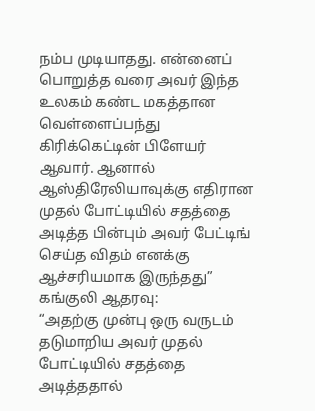நம்ப முடியாதது. என்னைப் பொறுத்த வரை அவர் இந்த உலகம் கண்ட மகத்தான வெள்ளைப்பந்து கிரிக்கெட்டின் பிளேயர் ஆவார். ஆனால் ஆஸ்திரேலியாவுக்கு எதிரான முதல் போட்டியில் சதத்தை அடித்த பின்பும் அவர் பேட்டிங் செய்த விதம் எனக்கு ஆச்சரியமாக இருந்தது”
கங்குலி ஆதரவு:
“அதற்கு முன்பு ஒரு வருடம் தடுமாறிய அவர் முதல் போட்டியில் சதத்தை அடித்ததால்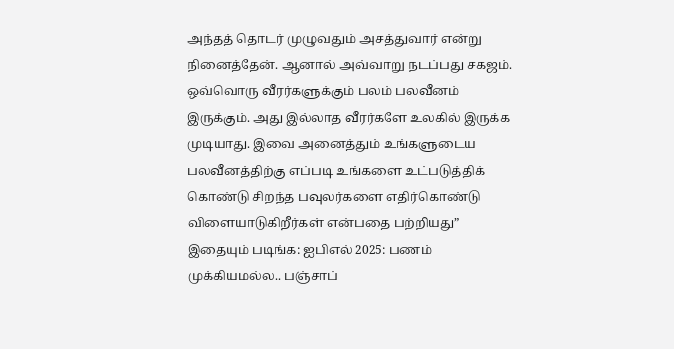அந்தத் தொடர் முழுவதும் அசத்துவார் என்று நினைத்தேன். ஆனால் அவ்வாறு நடப்பது சகஜம். ஒவ்வொரு வீரர்களுக்கும் பலம் பலவீனம் இருக்கும். அது இல்லாத வீரர்களே உலகில் இருக்க முடியாது. இவை அனைத்தும் உங்களுடைய பலவீனத்திற்கு எப்படி உங்களை உட்படுத்திக் கொண்டு சிறந்த பவுலர்களை எதிர்கொண்டு விளையாடுகிறீர்கள் என்பதை பற்றியது”
இதையும் படிங்க: ஐபிஎல் 2025: பணம் முக்கியமல்ல.. பஞ்சாப்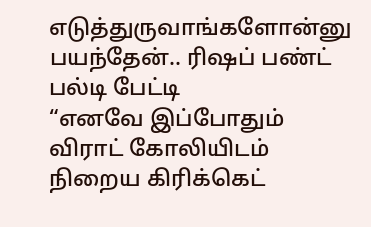எடுத்துருவாங்களோன்னு பயந்தேன்.. ரிஷப் பண்ட் பல்டி பேட்டி
“எனவே இப்போதும் விராட் கோலியிடம் நிறைய கிரிக்கெட்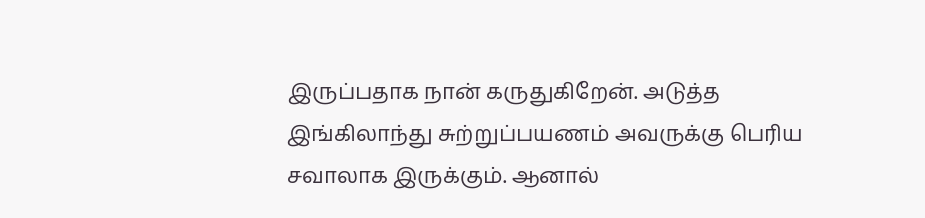இருப்பதாக நான் கருதுகிறேன். அடுத்த இங்கிலாந்து சுற்றுப்பயணம் அவருக்கு பெரிய சவாலாக இருக்கும். ஆனால்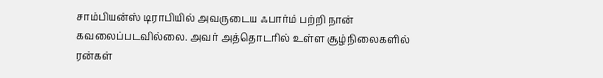சாம்பியன்ஸ் டிராபியில் அவருடைய ஃபார்ம் பற்றி நான் கவலைப்படவில்லை. அவர் அத்தொடரில் உள்ள சூழ்நிலைகளில் ரன்கள்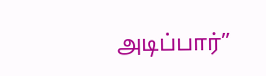அடிப்பார்”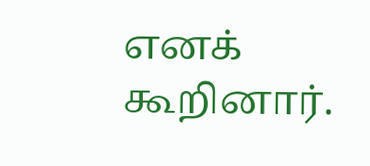எனக் கூறினார்.